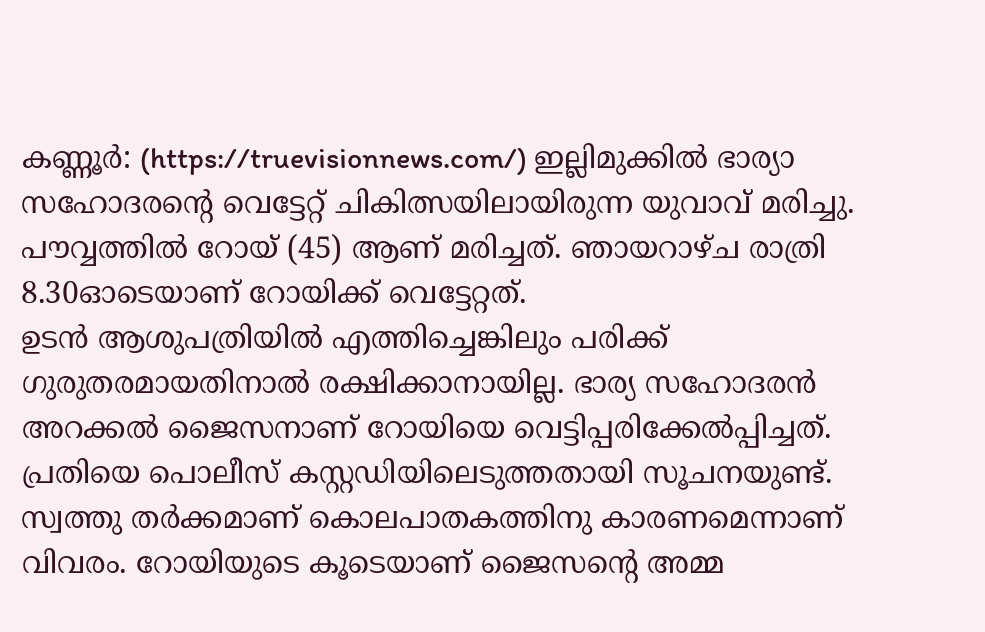കണ്ണൂർ: (https://truevisionnews.com/) ഇല്ലിമുക്കിൽ ഭാര്യാ സഹോദരന്റെ വെട്ടേറ്റ് ചികിത്സയിലായിരുന്ന യുവാവ് മരിച്ചു. പൗവ്വത്തിൽ റോയ് (45) ആണ് മരിച്ചത്. ഞായറാഴ്ച രാത്രി 8.30ഓടെയാണ് റോയിക്ക് വെട്ടേറ്റത്.
ഉടൻ ആശുപത്രിയിൽ എത്തിച്ചെങ്കിലും പരിക്ക് ഗുരുതരമായതിനാൽ രക്ഷിക്കാനായില്ല. ഭാര്യ സഹോദരൻ അറക്കൽ ജൈസനാണ് റോയിയെ വെട്ടിപ്പരിക്കേൽപ്പിച്ചത്. പ്രതിയെ പൊലീസ് കസ്റ്റഡിയിലെടുത്തതായി സൂചനയുണ്ട്.
സ്വത്തു തർക്കമാണ് കൊലപാതകത്തിനു കാരണമെന്നാണ് വിവരം. റോയിയുടെ കൂടെയാണ് ജൈസന്റെ അമ്മ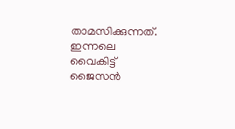താമസിക്കുന്നത്. ഇന്നലെ വൈകിട്ട് ജൈസൻ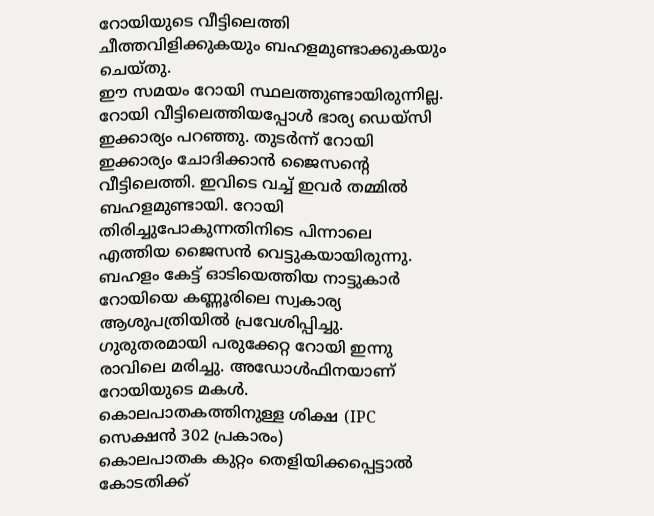റോയിയുടെ വീട്ടിലെത്തി ചീത്തവിളിക്കുകയും ബഹളമുണ്ടാക്കുകയും ചെയ്തു.
ഈ സമയം റോയി സ്ഥലത്തുണ്ടായിരുന്നില്ല. റോയി വീട്ടിലെത്തിയപ്പോൾ ഭാര്യ ഡെയ്സി ഇക്കാര്യം പറഞ്ഞു. തുടർന്ന് റോയി ഇക്കാര്യം ചോദിക്കാൻ ജൈസന്റെ വീട്ടിലെത്തി. ഇവിടെ വച്ച് ഇവർ തമ്മിൽ ബഹളമുണ്ടായി. റോയി തിരിച്ചുപോകുന്നതിനിടെ പിന്നാലെ എത്തിയ ജൈസൻ വെട്ടുകയായിരുന്നു.
ബഹളം കേട്ട് ഓടിയെത്തിയ നാട്ടുകാർ റോയിയെ കണ്ണൂരിലെ സ്വകാര്യ ആശുപത്രിയിൽ പ്രവേശിപ്പിച്ചു. ഗുരുതരമായി പരുക്കേറ്റ റോയി ഇന്നു രാവിലെ മരിച്ചു. അഡോൾഫിനയാണ് റോയിയുടെ മകൾ.
കൊലപാതകത്തിനുള്ള ശിക്ഷ (IPC സെക്ഷൻ 302 പ്രകാരം)
കൊലപാതക കുറ്റം തെളിയിക്കപ്പെട്ടാൽ കോടതിക്ക്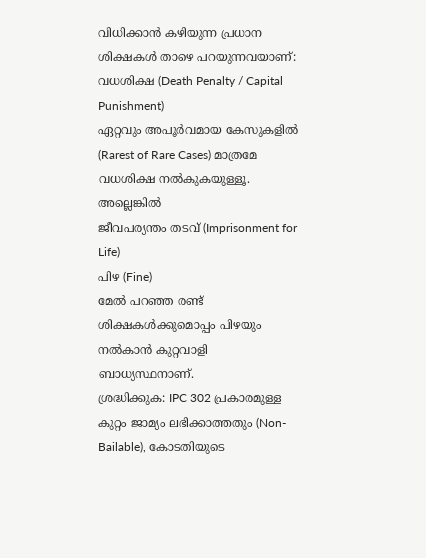വിധിക്കാൻ കഴിയുന്ന പ്രധാന ശിക്ഷകൾ താഴെ പറയുന്നവയാണ്:
വധശിക്ഷ (Death Penalty / Capital Punishment)
ഏറ്റവും അപൂർവമായ കേസുകളിൽ (Rarest of Rare Cases) മാത്രമേ വധശിക്ഷ നൽകുകയുള്ളൂ.
അല്ലെങ്കിൽ
ജീവപര്യന്തം തടവ് (Imprisonment for Life)
പിഴ (Fine)
മേൽ പറഞ്ഞ രണ്ട് ശിക്ഷകൾക്കുമൊപ്പം പിഴയും നൽകാൻ കുറ്റവാളി ബാധ്യസ്ഥനാണ്.
ശ്രദ്ധിക്കുക: IPC 302 പ്രകാരമുള്ള കുറ്റം ജാമ്യം ലഭിക്കാത്തതും (Non-Bailable), കോടതിയുടെ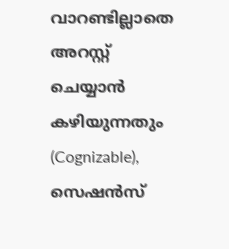വാറണ്ടില്ലാതെ അറസ്റ്റ് ചെയ്യാൻ കഴിയുന്നതും (Cognizable), സെഷൻസ്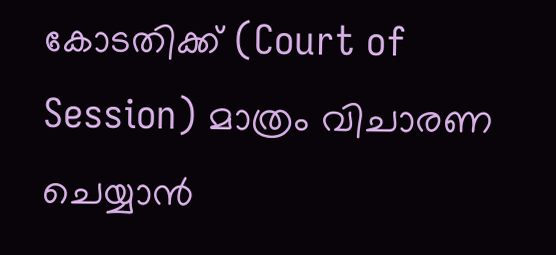കോടതിക്ക് (Court of Session) മാത്രം വിചാരണ ചെയ്യാൻ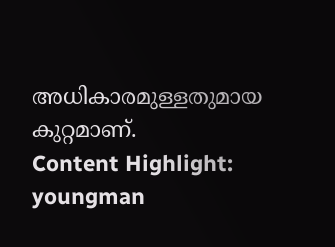അധികാരമുള്ളതുമായ കുറ്റമാണ്.
Content Highlight: youngman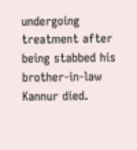undergoing treatment after being stabbed his brother-in-law Kannur died.